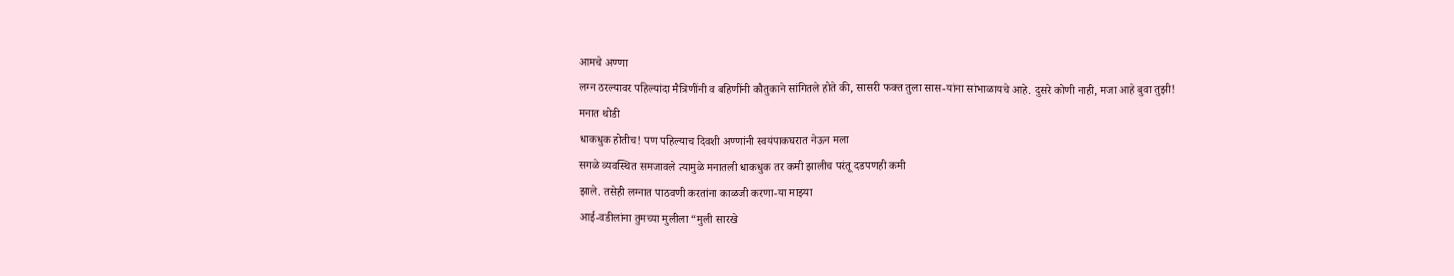आमचे अण्णा
लग्न ठरल्यावर पहिल्यांदा मैत्रिणींनी व बहिणींनी कौतुकाने सांगितले होते की, सासरी फक्त तुला सास-यांना सांभाळायचे आहे. दुसरे कोणी नाही, मजा आहे बुवा तुझी!
मनात थोडी
धाकधुक होतीच! पण पहिल्याच दिवशी अण्णांनी स्वयंपाकघरात नेऊन मला
सगळे व्यवस्थित समजावले त्यामुळे मनातली धाकधुक तर कमी झालीच परंतू दडपणही कमी
झाले. तसेही लग्नात पाठवणी करतांना काळजी करणा-या माझ्या
आई-वडीलांना तुमच्या मुलीला “मुली सारखे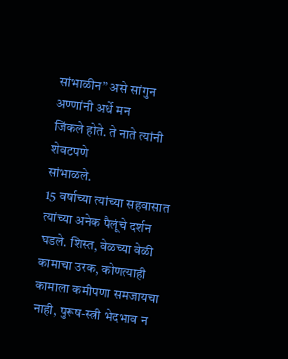सांभाळीन” असे सांगुन अण्णांनी अर्धे मन
जिंकले होते. ते नाते त्यांनी शेवटपणे
सांभाळले.
15 वर्षाच्या त्यांच्या सहवासात
त्यांच्या अनेक पैलूंचे दर्शन घडले. शिस्त, वेळच्या वेळी कामाचा उरक, कोणत्याही
कामाला कमीपणा समजायचा नाही, पुरूष-स्त्री भेदभाव न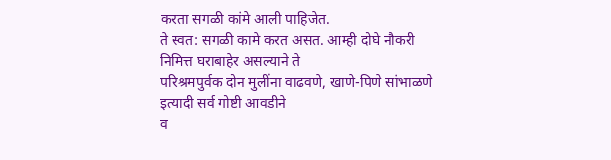करता सगळी कांमे आली पाहिजेत.
ते स्वत: सगळी कामे करत असत. आम्ही दोघे नौकरी निमित्त घराबाहेर असल्याने ते
परिश्रमपुर्वक दोन मुलींना वाढवणे, खाणे-पिणे सांभाळणे इत्यादी सर्व गोष्टी आवडीने
व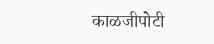काळजीपोटी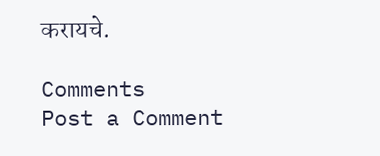करायचे.

Comments
Post a Comment